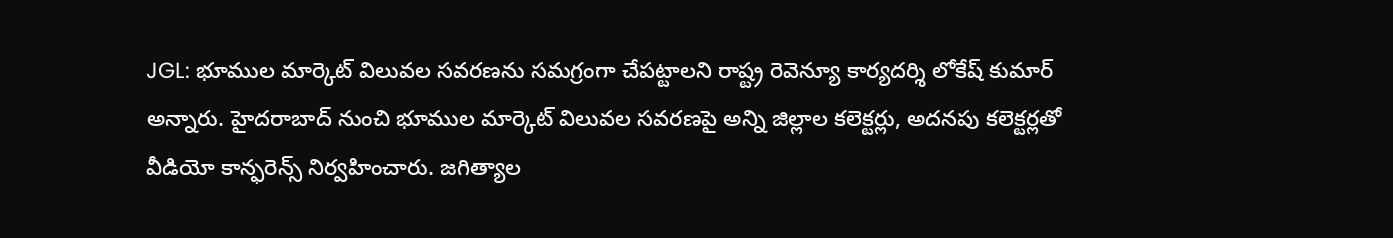JGL: భూముల మార్కెట్ విలువల సవరణను సమగ్రంగా చేపట్టాలని రాష్ట్ర రెవెన్యూ కార్యదర్శి లోకేష్ కుమార్ అన్నారు. హైదరాబాద్ నుంచి భూముల మార్కెట్ విలువల సవరణపై అన్ని జిల్లాల కలెక్టర్లు, అదనపు కలెక్టర్లతో వీడియో కాన్ఫరెన్స్ నిర్వహించారు. జగిత్యాల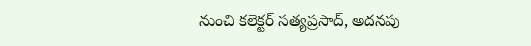నుంచి కలెక్టర్ సత్యప్రసాద్, అదనపు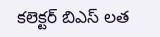కలెక్టర్ బిఎస్ లత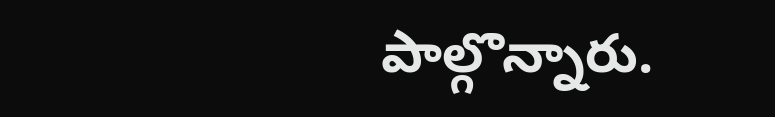పాల్గొన్నారు.